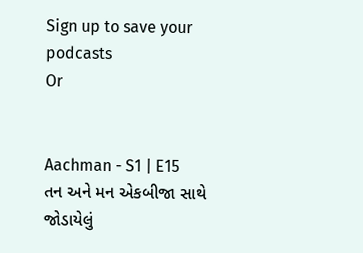Sign up to save your podcasts
Or


Aachman - S1 | E15
તન અને મન એકબીજા સાથે જોડાયેલું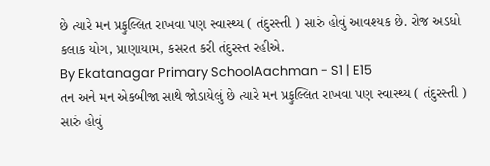છે ત્યારે મન પ્રફુલ્લિત રાખવા પણ સ્વાસ્થ્ય ( તંદુરસ્તી ) સારું હોવું આવશ્યક છે. રોજ અડધો કલાક યોગ, પ્રાણાયામ, કસરત કરી તંદુરસ્ત રહીએ.
By Ekatanagar Primary SchoolAachman - S1 | E15
તન અને મન એકબીજા સાથે જોડાયેલું છે ત્યારે મન પ્રફુલ્લિત રાખવા પણ સ્વાસ્થ્ય ( તંદુરસ્તી ) સારું હોવું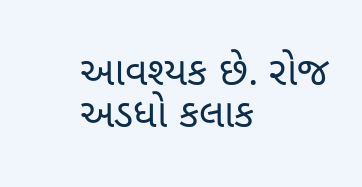આવશ્યક છે. રોજ અડધો કલાક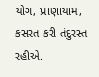યોગ, પ્રાણાયામ, કસરત કરી તંદુરસ્ત રહીએ.